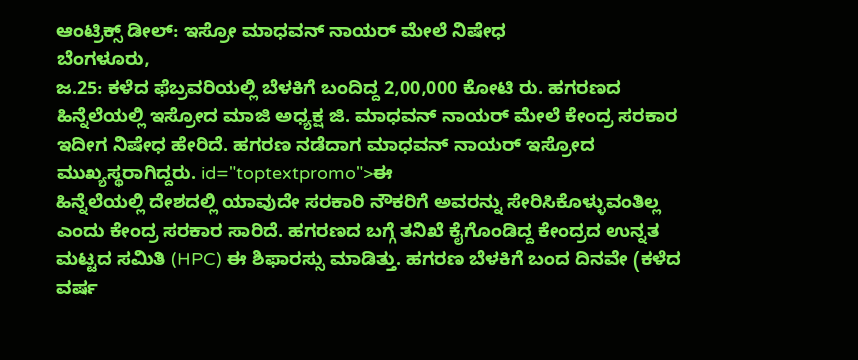ಆಂಟ್ರಿಕ್ಸ್ ಡೀಲ್: ಇಸ್ರೋ ಮಾಧವನ್ ನಾಯರ್ ಮೇಲೆ ನಿಷೇಧ
ಬೆಂಗಳೂರು,
ಜ.25: ಕಳೆದ ಫೆಬ್ರವರಿಯಲ್ಲಿ ಬೆಳಕಿಗೆ ಬಂದಿದ್ದ 2,00,000 ಕೋಟಿ ರು. ಹಗರಣದ ಹಿನ್ನೆಲೆಯಲ್ಲಿ ಇಸ್ರೋದ ಮಾಜಿ ಅಧ್ಯಕ್ಷ ಜಿ. ಮಾಧವನ್ ನಾಯರ್ ಮೇಲೆ ಕೇಂದ್ರ ಸರಕಾರ ಇದೀಗ ನಿಷೇಧ ಹೇರಿದೆ. ಹಗರಣ ನಡೆದಾಗ ಮಾಧವನ್ ನಾಯರ್ ಇಸ್ರೋದ ಮುಖ್ಯಸ್ಥರಾಗಿದ್ದರು. id="toptextpromo">ಈ
ಹಿನ್ನೆಲೆಯಲ್ಲಿ ದೇಶದಲ್ಲಿ ಯಾವುದೇ ಸರಕಾರಿ ನೌಕರಿಗೆ ಅವರನ್ನು ಸೇರಿಸಿಕೊಳ್ಳುವಂತಿಲ್ಲ ಎಂದು ಕೇಂದ್ರ ಸರಕಾರ ಸಾರಿದೆ. ಹಗರಣದ ಬಗ್ಗೆ ತನಿಖೆ ಕೈಗೊಂಡಿದ್ದ ಕೇಂದ್ರದ ಉನ್ನತ ಮಟ್ಟದ ಸಮಿತಿ (HPC) ಈ ಶಿಫಾರಸ್ಸು ಮಾಡಿತ್ತು. ಹಗರಣ ಬೆಳಕಿಗೆ ಬಂದ ದಿನವೇ (ಕಳೆದ ವರ್ಷ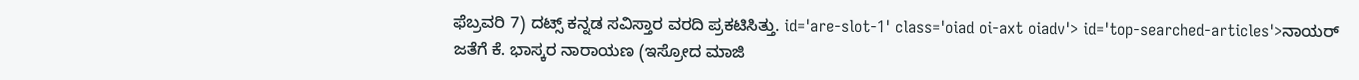ಫೆಬ್ರವರಿ 7) ದಟ್ಸ್ ಕನ್ನಡ ಸವಿಸ್ತಾರ ವರದಿ ಪ್ರಕಟಿಸಿತ್ತು. id='are-slot-1' class='oiad oi-axt oiadv'> id='top-searched-articles'>ನಾಯರ್
ಜತೆಗೆ ಕೆ. ಭಾಸ್ಕರ ನಾರಾಯಣ (ಇಸ್ರೋದ ಮಾಜಿ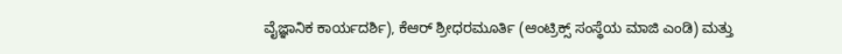ವೈಜ್ಞಾನಿಕ ಕಾರ್ಯದರ್ಶಿ), ಕೆಆರ್ ಶ್ರೀಧರಮೂರ್ತಿ (ಆಂಟ್ರಿಕ್ಸ್ ಸಂಸ್ಥೆಯ ಮಾಜಿ ಎಂಡಿ) ಮತ್ತು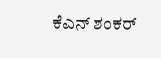ಕೆಎನ್ ಶಂಕರ್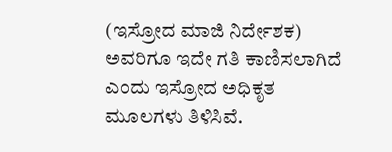(ಇಸ್ರೋದ ಮಾಜಿ ನಿರ್ದೇಶಕ) ಅವರಿಗೂ ಇದೇ ಗತಿ ಕಾಣಿಸಲಾಗಿದೆ ಎಂದು ಇಸ್ರೋದ ಅಧಿಕೃತ ಮೂಲಗಳು ತಿಳಿಸಿವೆ.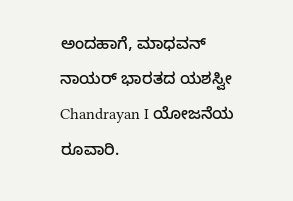ಅಂದಹಾಗೆ, ಮಾಧವನ್ ನಾಯರ್ ಭಾರತದ ಯಶಸ್ವೀ Chandrayan I ಯೋಜನೆಯ ರೂವಾರಿ.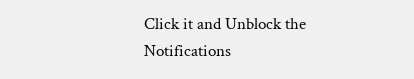Click it and Unblock the Notifications